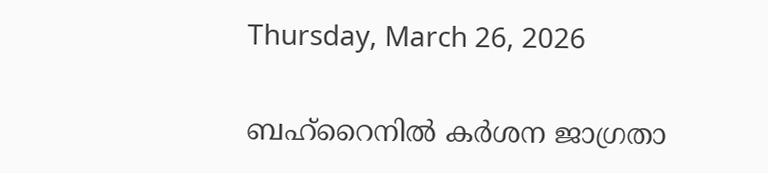Thursday, March 26, 2026

ബഹ്‌റൈനിൽ കർശന ജാഗ്രതാ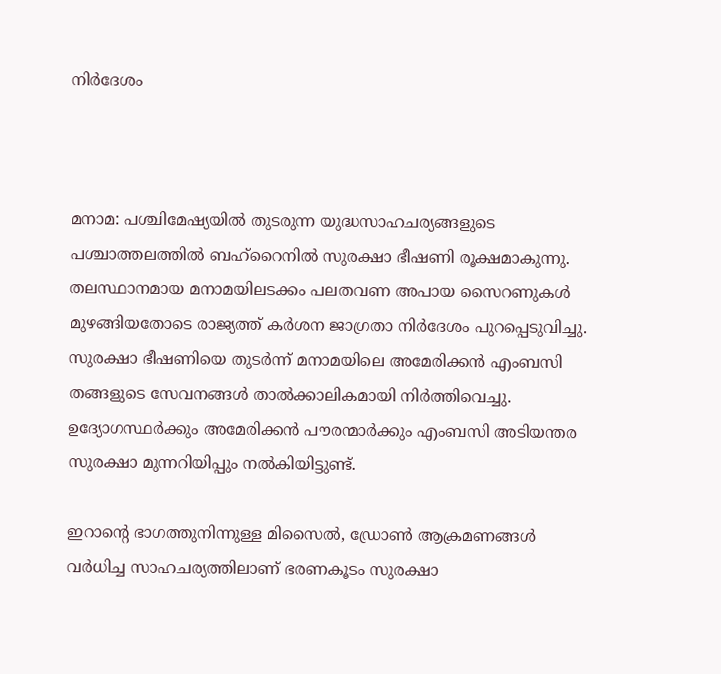നിർദേശം



മനാമ: പശ്ചിമേഷ്യയിൽ തുടരുന്ന യുദ്ധസാഹചര്യങ്ങളുടെ പശ്ചാത്തലത്തിൽ ബഹ്‌റൈനിൽ സുരക്ഷാ ഭീഷണി രൂക്ഷമാകുന്നു. തലസ്ഥാനമായ മനാമയിലടക്കം പലതവണ അപായ സൈറണുകൾ മുഴങ്ങിയതോടെ രാജ്യത്ത് കർശന ജാഗ്രതാ നിർദേശം പുറപ്പെടുവിച്ചു. സുരക്ഷാ ഭീഷണിയെ തുടർന്ന് മനാമയിലെ അമേരിക്കൻ എംബസി തങ്ങളുടെ സേവനങ്ങൾ താൽക്കാലികമായി നിർത്തിവെച്ചു. ഉദ്യോഗസ്ഥർക്കും അമേരിക്കൻ പൗരന്മാർക്കും എംബസി അടിയന്തര സുരക്ഷാ മുന്നറിയിപ്പും നൽകിയിട്ടുണ്ട്.

ഇറാൻ്റെ ഭാഗത്തുനിന്നുള്ള മിസൈൽ, ഡ്രോൺ ആക്രമണങ്ങൾ വർധിച്ച സാഹചര്യത്തിലാണ് ഭരണകൂടം സുരക്ഷാ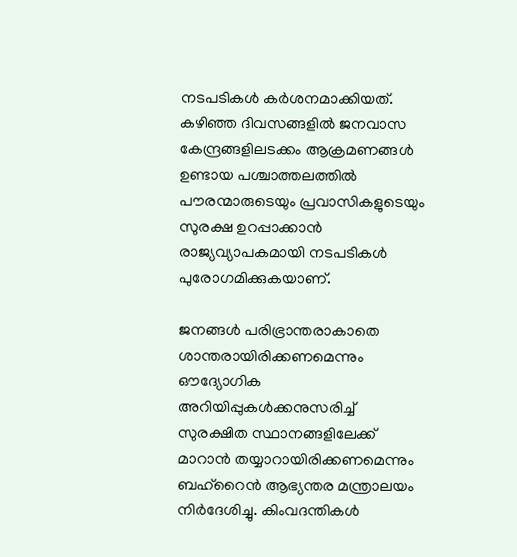നടപടികൾ കർശനമാക്കിയത്. കഴിഞ്ഞ ദിവസങ്ങളിൽ ജനവാസ കേന്ദ്രങ്ങളിലടക്കം ആക്രമണങ്ങൾ ഉണ്ടായ പശ്ചാത്തലത്തിൽ പൗരന്മാരുടെയും പ്രവാസികളുടെയും സുരക്ഷ ഉറപ്പാക്കാൻ രാജ്യവ്യാപകമായി നടപടികൾ പുരോഗമിക്കുകയാണ്.

ജനങ്ങൾ പരിഭ്രാന്തരാകാതെ ശാന്തരായിരിക്കണമെന്നും ഔദ്യോഗിക അറിയിപ്പുകൾക്കനുസരിച്ച് സുരക്ഷിത സ്ഥാനങ്ങളിലേക്ക് മാറാൻ തയ്യാറായിരിക്കണമെന്നും ബഹ്‌റൈൻ ആഭ്യന്തര മന്ത്രാലയം നിർദേശിച്ചു. കിംവദന്തികൾ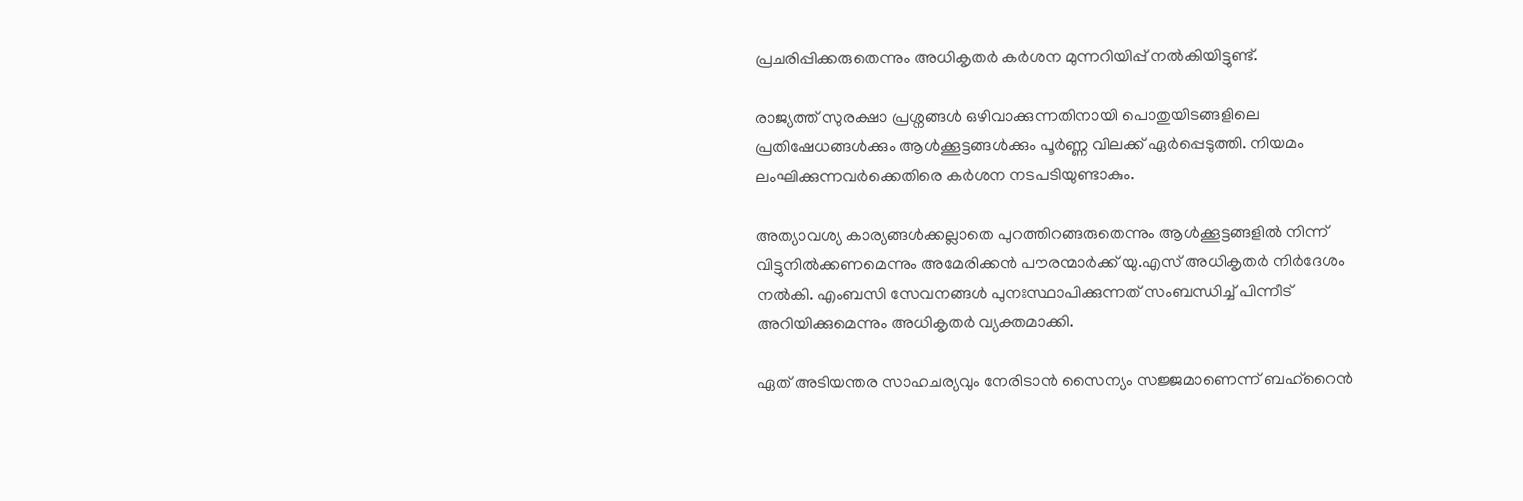പ്രചരിപ്പിക്കരുതെന്നും അധികൃതർ കർശന മുന്നറിയിപ്പ് നൽകിയിട്ടുണ്ട്.

രാജ്യത്ത് സുരക്ഷാ പ്രശ്നങ്ങൾ ഒഴിവാക്കുന്നതിനായി പൊതുയിടങ്ങളിലെ പ്രതിഷേധങ്ങൾക്കും ആൾക്കൂട്ടങ്ങൾക്കും പൂർണ്ണ വിലക്ക് ഏർപ്പെടുത്തി. നിയമം ലംഘിക്കുന്നവർക്കെതിരെ കർശന നടപടിയുണ്ടാകും.

അത്യാവശ്യ കാര്യങ്ങൾക്കല്ലാതെ പുറത്തിറങ്ങരുതെന്നും ആൾക്കൂട്ടങ്ങളിൽ നിന്ന് വിട്ടുനിൽക്കണമെന്നും അമേരിക്കൻ പൗരന്മാർക്ക് യു.എസ് അധികൃതർ നിർദേശം നൽകി. എംബസി സേവനങ്ങൾ പുനഃസ്ഥാപിക്കുന്നത് സംബന്ധിച്ച് പിന്നീട് അറിയിക്കുമെന്നും അധികൃതർ വ്യക്തമാക്കി.

ഏത് അടിയന്തര സാഹചര്യവും നേരിടാൻ സൈന്യം സജ്ജമാണെന്ന് ബഹ്‌റൈൻ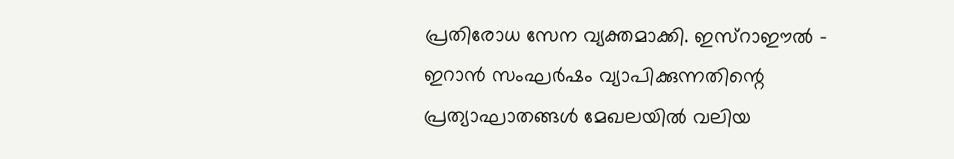പ്രതിരോധ സേന വ്യക്തമാക്കി. ഇസ്‌റാഈല്‍ - ഇറാൻ സംഘർഷം വ്യാപിക്കുന്നതിന്റെ പ്രത്യാഘാതങ്ങൾ മേഖലയിൽ വലിയ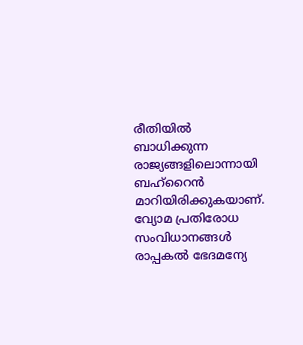രീതിയിൽ ബാധിക്കുന്ന രാജ്യങ്ങളിലൊന്നായി ബഹ്‌റൈൻ മാറിയിരിക്കുകയാണ്. വ്യോമ പ്രതിരോധ സംവിധാനങ്ങൾ രാപ്പകൽ ഭേദമന്യേ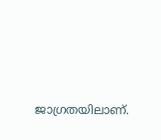ജാഗ്രതയിലാണ്.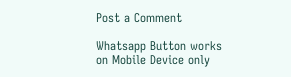Post a Comment

Whatsapp Button works on Mobile Device only